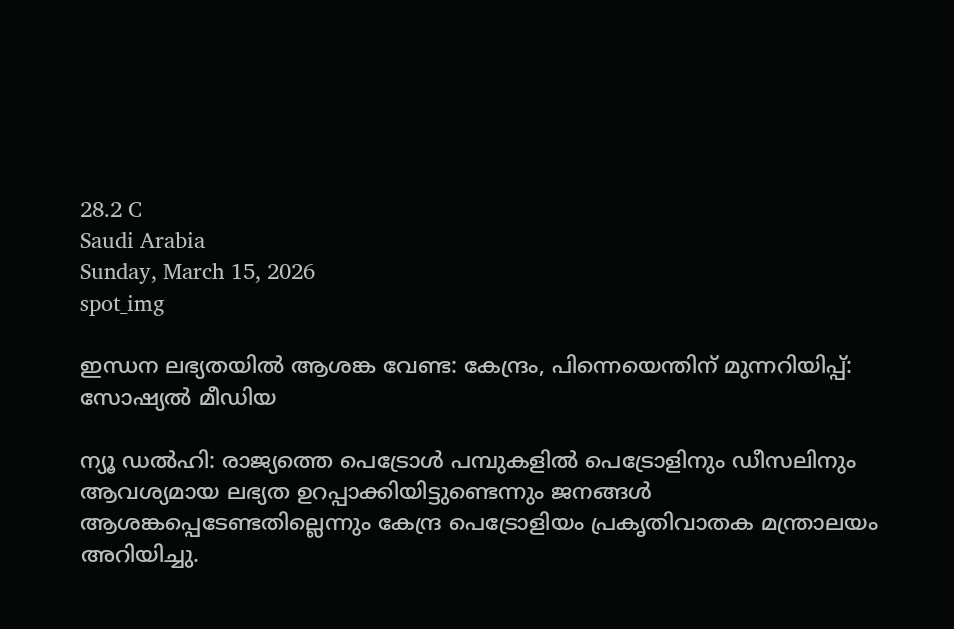28.2 C
Saudi Arabia
Sunday, March 15, 2026
spot_img

ഇന്ധന ലഭ്യതയിൽ ആശങ്ക വേണ്ട: കേന്ദ്രം, പിന്നെയെന്തിന് മുന്നറിയിപ്പ്: സോഷ്യൽ മീഡിയ

ന്യൂ ഡൽഹി: രാജ്യത്തെ പെട്രോൾ പമ്പുകളിൽ പെട്രോളിനും ഡീസലിനും ആവശ്യമായ ലഭ്യത ഉറപ്പാക്കിയിട്ടുണ്ടെന്നും ജനങ്ങൾ ആശങ്കപ്പെടേണ്ടതില്ലെന്നും കേന്ദ്ര പെട്രോളിയം പ്രകൃതിവാതക മന്ത്രാലയം അറിയിച്ചു.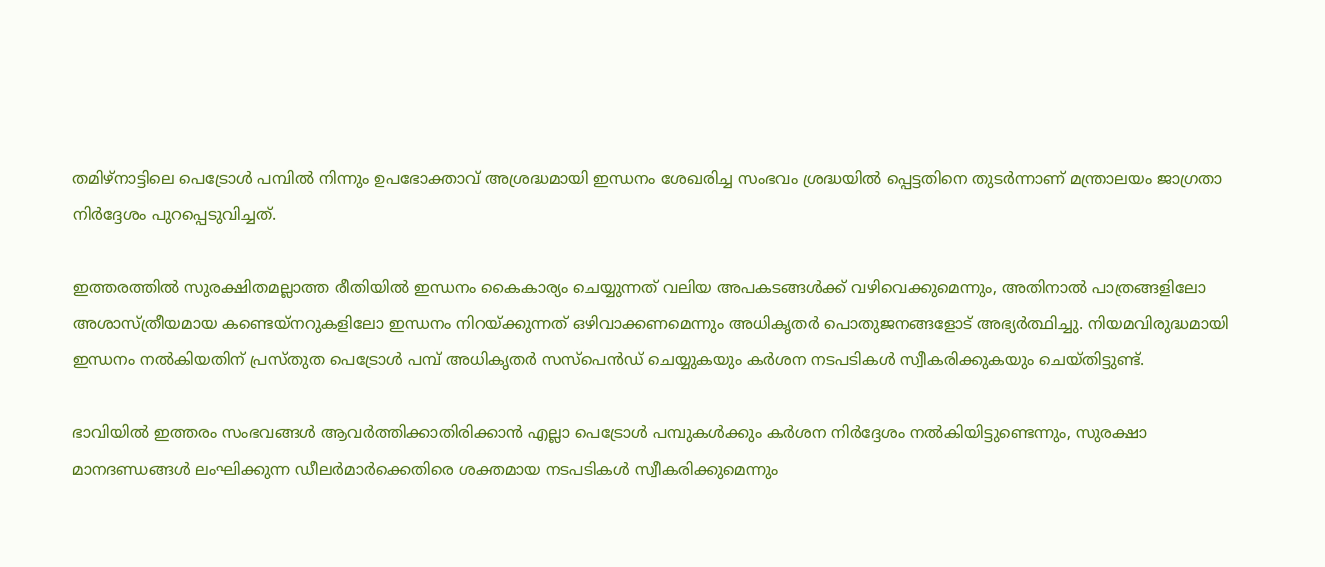തമിഴ്നാട്ടിലെ പെട്രോൾ പമ്പിൽ നിന്നും ഉപഭോക്താവ് അശ്രദ്ധമായി ഇന്ധനം ശേഖരിച്ച സംഭവം ശ്രദ്ധയിൽ പ്പെട്ടതിനെ തുടർന്നാണ് മന്ത്രാലയം ജാഗ്രതാ നിർദ്ദേശം പുറപ്പെടുവിച്ചത്.

ഇത്തരത്തിൽ സുരക്ഷിതമല്ലാത്ത രീതിയിൽ ഇന്ധനം കൈകാര്യം ചെയ്യുന്നത് വലിയ അപകടങ്ങൾക്ക് വഴിവെക്കുമെന്നും, അതിനാൽ പാത്രങ്ങളിലോ അശാസ്ത്രീയമായ കണ്ടെയ്നറുകളിലോ ഇന്ധനം നിറയ്ക്കുന്നത് ഒഴിവാക്കണമെന്നും അധികൃതർ പൊതുജനങ്ങളോട് അഭ്യർത്ഥിച്ചു. നിയമവിരുദ്ധമായി ഇന്ധനം നൽകിയതിന് പ്രസ്തുത പെട്രോൾ പമ്പ് അധികൃതർ സസ്പെൻഡ് ചെയ്യുകയും കർശന നടപടികൾ സ്വീകരിക്കുകയും ചെയ്തിട്ടുണ്ട്.

ഭാവിയിൽ ഇത്തരം സംഭവങ്ങൾ ആവർത്തിക്കാതിരിക്കാൻ എല്ലാ പെട്രോൾ പമ്പുകൾക്കും കർശന നിർദ്ദേശം നൽകിയിട്ടുണ്ടെന്നും, സുരക്ഷാ മാനദണ്ഡങ്ങൾ ലംഘിക്കുന്ന ഡീലർമാർക്കെതിരെ ശക്തമായ നടപടികൾ സ്വീകരിക്കുമെന്നും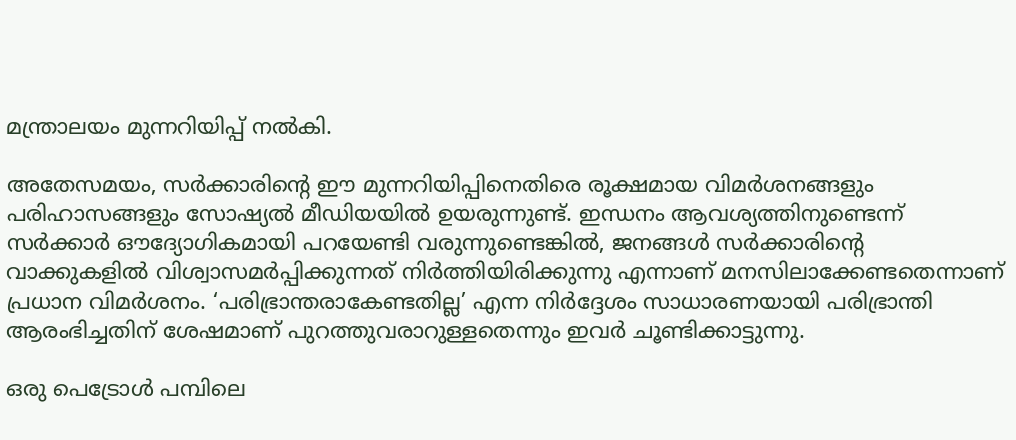മന്ത്രാലയം മുന്നറിയിപ്പ് നൽകി.

അതേസമയം, സർക്കാരിന്റെ ഈ മുന്നറിയിപ്പിനെതിരെ രൂക്ഷമായ വിമർശനങ്ങളും പരിഹാസങ്ങളും സോഷ്യൽ മീഡിയയിൽ ഉയരുന്നുണ്ട്. ഇന്ധനം ആവശ്യത്തിനുണ്ടെന്ന് സർക്കാർ ഔദ്യോഗികമായി പറയേണ്ടി വരുന്നുണ്ടെങ്കിൽ, ജനങ്ങൾ സർക്കാരിന്റെ വാക്കുകളിൽ വിശ്വാസമർപ്പിക്കുന്നത് നിർത്തിയിരിക്കുന്നു എന്നാണ് മനസിലാക്കേണ്ടതെന്നാണ് പ്രധാന വിമർശനം. ‘പരിഭ്രാന്തരാകേണ്ടതില്ല’ എന്ന നിർദ്ദേശം സാധാരണയായി പരിഭ്രാന്തി ആരംഭിച്ചതിന് ശേഷമാണ് പുറത്തുവരാറുള്ളതെന്നും ഇവർ ചൂണ്ടിക്കാട്ടുന്നു.

ഒരു പെട്രോൾ പമ്പിലെ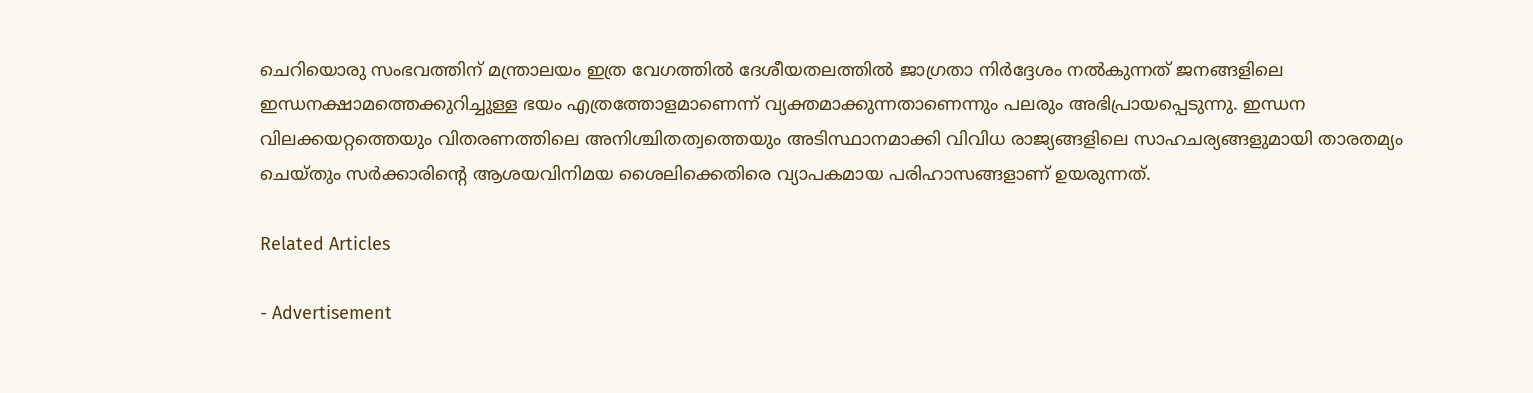ചെറിയൊരു സംഭവത്തിന് മന്ത്രാലയം ഇത്ര വേഗത്തിൽ ദേശീയതലത്തിൽ ജാഗ്രതാ നിർദ്ദേശം നൽകുന്നത് ജനങ്ങളിലെ ഇന്ധനക്ഷാമത്തെക്കുറിച്ചുള്ള ഭയം എത്രത്തോളമാണെന്ന് വ്യക്തമാക്കുന്നതാണെന്നും പലരും അഭിപ്രായപ്പെടുന്നു. ഇന്ധന വിലക്കയറ്റത്തെയും വിതരണത്തിലെ അനിശ്ചിതത്വത്തെയും അടിസ്ഥാനമാക്കി വിവിധ രാജ്യങ്ങളിലെ സാഹചര്യങ്ങളുമായി താരതമ്യം ചെയ്തും സർക്കാരിന്റെ ആശയവിനിമയ ശൈലിക്കെതിരെ വ്യാപകമായ പരിഹാസങ്ങളാണ് ഉയരുന്നത്.

Related Articles

- Advertisement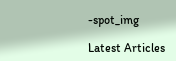-spot_img

Latest Articles